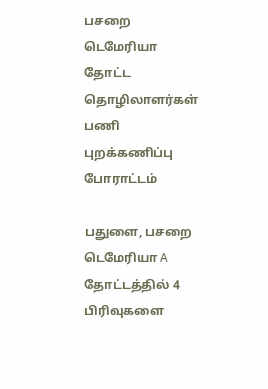பசறை டெமேரியா தோட்ட தொழிலாளர்கள் பணி புறக்கணிப்பு போராட்டம்

பதுளை, பசறை டெமேரியா A தோட்டத்தில் 4 பிரிவுகளை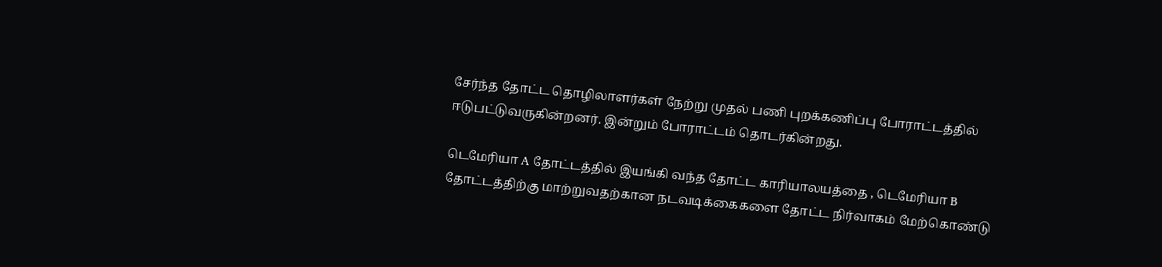சேர்ந்த தோட்ட தொழிலாளர்கள் நேற்று முதல் பணி புறக்கணிப்பு போராட்டத்தில் ஈடுபட்டுவருகின்றனர். இன்றும் போராட்டம் தொடர்கின்றது.

டெமேரியா A தோட்டத்தில் இயங்கி வந்த தோட்ட காரியாலயத்தை , டெமேரியா B தோட்டத்திற்கு மாற்றுவதற்கான நடவடிக்கைகளை தோட்ட நிர்வாகம் மேற்கொண்டு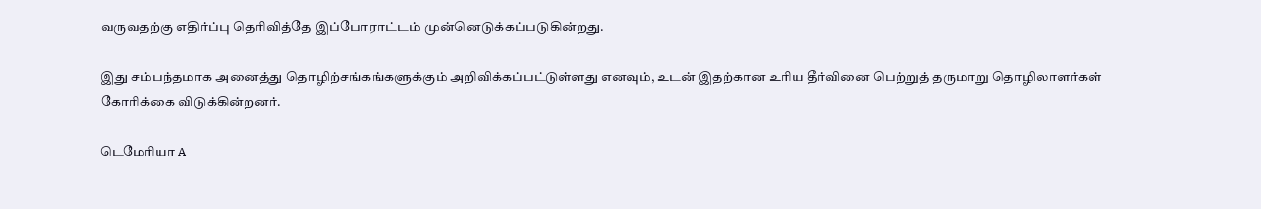வருவதற்கு எதிர்ப்பு தெரிவித்தே இப்போராட்டம் முன்னெடுக்கப்படுகின்றது.

இது சம்பந்தமாக அனைத்து தொழிற்சங்கங்களுக்கும் அறிவிக்கப்பட்டுள்ளது எனவும், உடன் இதற்கான உரிய தீர்வினை பெற்றுத் தருமாறு தொழிலாளர்கள் கோரிக்கை விடுக்கின்றனர்.

டெமேரியா A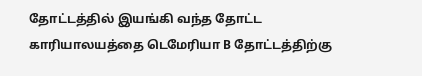தோட்டத்தில் இயங்கி வந்த தோட்ட காரியாலயத்தை டெமேரியா B தோட்டத்திற்கு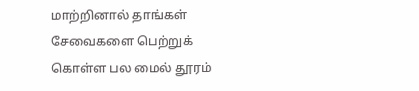மாற்றினால் தாங்கள் சேவைகளை பெற்றுக் கொள்ள பல மைல் தூரம்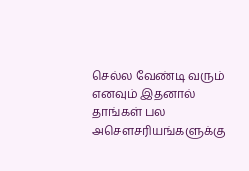செல்ல வேண்டி வரும் எனவும் இதனால் தாங்கள் பல அசௌசரியங்களுக்கு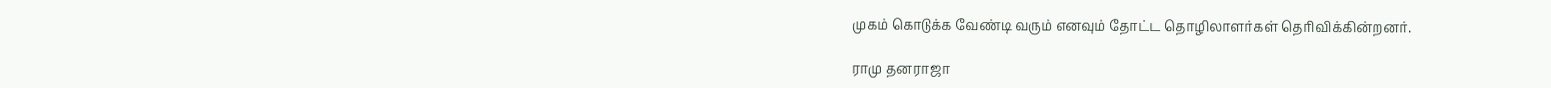முகம் கொடுக்க வேண்டி வரும் எனவும் தோட்ட தொழிலாளர்கள் தெரிவிக்கின்றனர்.

ராமு தனராஜா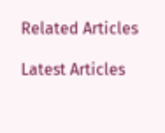Related Articles

Latest Articles